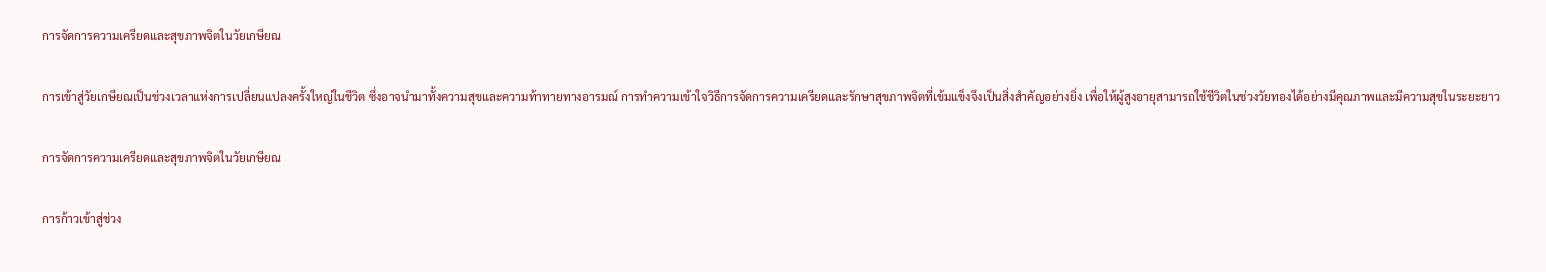การจัดการความเครียดและสุขภาพจิตในวัยเกษียณ

การเข้าสู่วัยเกษียณเป็นช่วงเวลาแห่งการเปลี่ยนแปลงครั้งใหญ่ในชีวิต ซึ่งอาจนำมาทั้งความสุขและความท้าทายทางอารมณ์ การทำความเข้าใจวิธีการจัดการความเครียดและรักษาสุขภาพจิตที่เข้มแข็งจึงเป็นสิ่งสำคัญอย่างยิ่ง เพื่อให้ผู้สูงอายุสามารถใช้ชีวิตในช่วงวัยทองได้อย่างมีคุณภาพและมีความสุขในระยะยาว

การจัดการความเครียดและสุขภาพจิตในวัยเกษียณ

การก้าวเข้าสู่ช่วง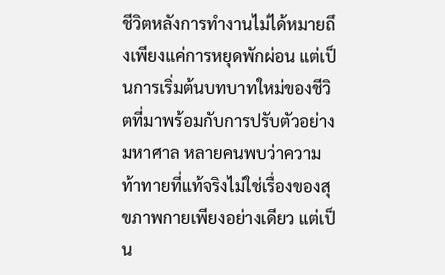ชีวิตหลังการทำงานไม่ได้หมายถึงเพียงแค่การหยุดพักผ่อน แต่เป็นการเริ่มต้นบทบาทใหม่ของชีวิตที่มาพร้อมกับการปรับตัวอย่างมหาศาล หลายคนพบว่าความท้าทายที่แท้จริงไม่ใช่เรื่องของสุขภาพกายเพียงอย่างเดียว แต่เป็น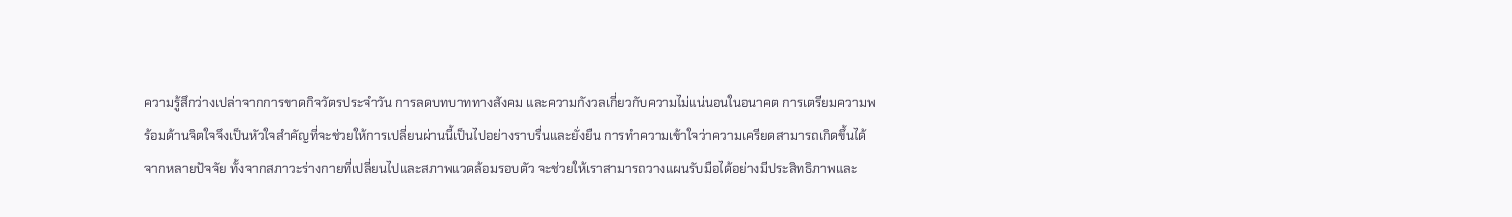ความรู้สึกว่างเปล่าจากการขาดกิจวัตรประจำวัน การลดบทบาททางสังคม และความกังวลเกี่ยวกับความไม่แน่นอนในอนาคต การเตรียมความพร้อมด้านจิตใจจึงเป็นหัวใจสำคัญที่จะช่วยให้การเปลี่ยนผ่านนี้เป็นไปอย่างราบรื่นและยั่งยืน การทำความเข้าใจว่าความเครียดสามารถเกิดขึ้นได้จากหลายปัจจัย ทั้งจากสภาวะร่างกายที่เปลี่ยนไปและสภาพแวดล้อมรอบตัว จะช่วยให้เราสามารถวางแผนรับมือได้อย่างมีประสิทธิภาพและ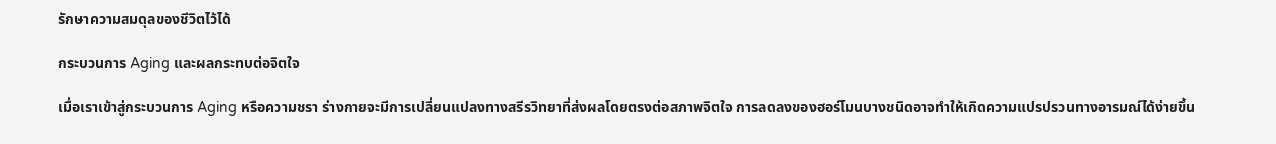รักษาความสมดุลของชีวิตไว้ได้

กระบวนการ Aging และผลกระทบต่อจิตใจ

เมื่อเราเข้าสู่กระบวนการ Aging หรือความชรา ร่างกายจะมีการเปลี่ยนแปลงทางสรีรวิทยาที่ส่งผลโดยตรงต่อสภาพจิตใจ การลดลงของฮอร์โมนบางชนิดอาจทำให้เกิดความแปรปรวนทางอารมณ์ได้ง่ายขึ้น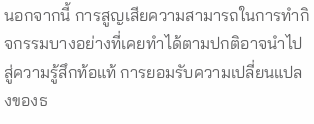นอกจากนี้ การสูญเสียความสามารถในการทำกิจกรรมบางอย่างที่เคยทำได้ตามปกติอาจนำไปสู่ความรู้สึกท้อแท้ การยอมรับความเปลี่ยนแปลงของธ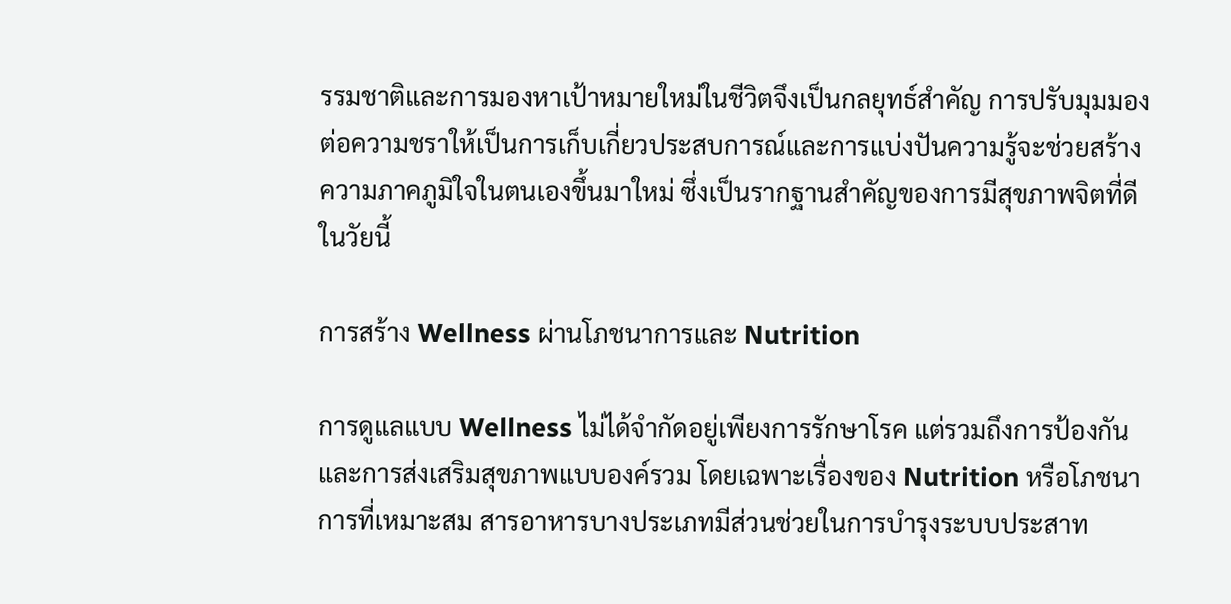รรมชาติและการมองหาเป้าหมายใหม่ในชีวิตจึงเป็นกลยุทธ์สำคัญ การปรับมุมมองต่อความชราให้เป็นการเก็บเกี่ยวประสบการณ์และการแบ่งปันความรู้จะช่วยสร้างความภาคภูมิใจในตนเองขึ้นมาใหม่ ซึ่งเป็นรากฐานสำคัญของการมีสุขภาพจิตที่ดีในวัยนี้

การสร้าง Wellness ผ่านโภชนาการและ Nutrition

การดูแลแบบ Wellness ไม่ได้จำกัดอยู่เพียงการรักษาโรค แต่รวมถึงการป้องกันและการส่งเสริมสุขภาพแบบองค์รวม โดยเฉพาะเรื่องของ Nutrition หรือโภชนาการที่เหมาะสม สารอาหารบางประเภทมีส่วนช่วยในการบำรุงระบบประสาท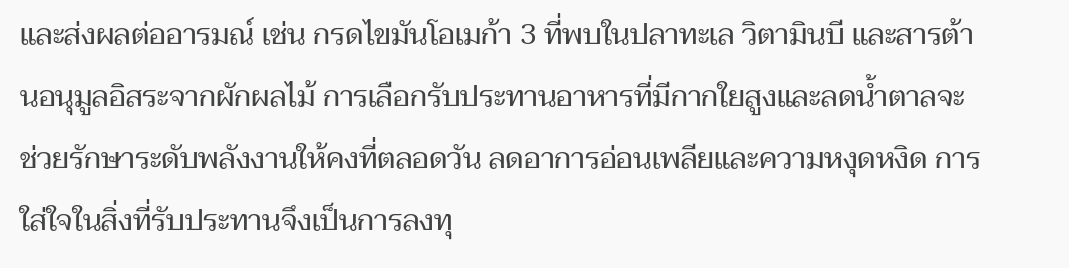และส่งผลต่ออารมณ์ เช่น กรดไขมันโอเมก้า 3 ที่พบในปลาทะเล วิตามินบี และสารต้านอนุมูลอิสระจากผักผลไม้ การเลือกรับประทานอาหารที่มีกากใยสูงและลดน้ำตาลจะช่วยรักษาระดับพลังงานให้คงที่ตลอดวัน ลดอาการอ่อนเพลียและความหงุดหงิด การใส่ใจในสิ่งที่รับประทานจึงเป็นการลงทุ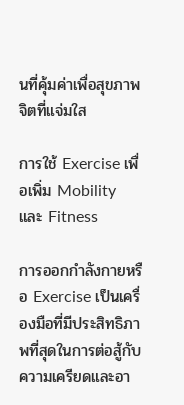นที่คุ้มค่าเพื่อสุขภาพจิตที่แจ่มใส

การใช้ Exercise เพื่อเพิ่ม Mobility และ Fitness

การออกกำลังกายหรือ Exercise เป็นเครื่องมือที่มีประสิทธิภาพที่สุดในการต่อสู้กับความเครียดและอา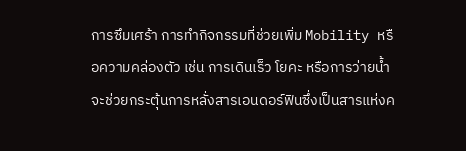การซึมเศร้า การทำกิจกรรมที่ช่วยเพิ่ม Mobility หรือความคล่องตัว เช่น การเดินเร็ว โยคะ หรือการว่ายน้ำ จะช่วยกระตุ้นการหลั่งสารเอนดอร์ฟินซึ่งเป็นสารแห่งค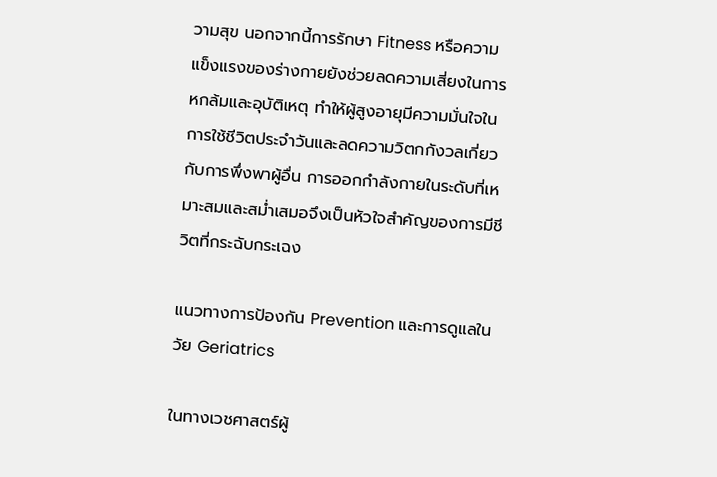วามสุข นอกจากนี้การรักษา Fitness หรือความแข็งแรงของร่างกายยังช่วยลดความเสี่ยงในการหกล้มและอุบัติเหตุ ทำให้ผู้สูงอายุมีความมั่นใจในการใช้ชีวิตประจำวันและลดความวิตกกังวลเกี่ยวกับการพึ่งพาผู้อื่น การออกกำลังกายในระดับที่เหมาะสมและสม่ำเสมอจึงเป็นหัวใจสำคัญของการมีชีวิตที่กระฉับกระเฉง

แนวทางการป้องกัน Prevention และการดูแลในวัย Geriatrics

ในทางเวชศาสตร์ผู้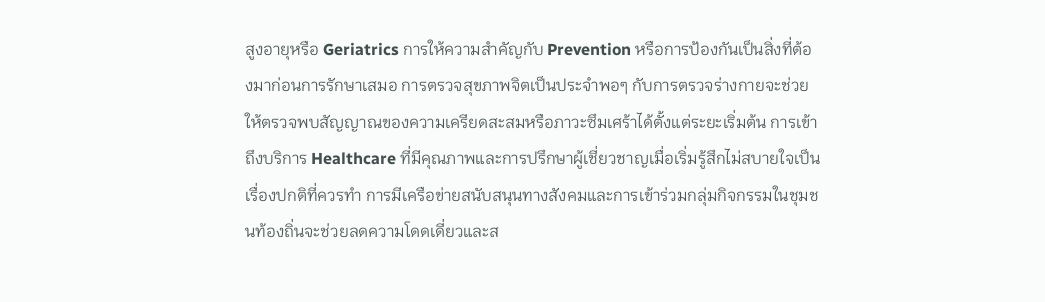สูงอายุหรือ Geriatrics การให้ความสำคัญกับ Prevention หรือการป้องกันเป็นสิ่งที่ต้องมาก่อนการรักษาเสมอ การตรวจสุขภาพจิตเป็นประจำพอๆ กับการตรวจร่างกายจะช่วยให้ตรวจพบสัญญาณของความเครียดสะสมหรือภาวะซึมเศร้าได้ตั้งแต่ระยะเริ่มต้น การเข้าถึงบริการ Healthcare ที่มีคุณภาพและการปรึกษาผู้เชี่ยวชาญเมื่อเริ่มรู้สึกไม่สบายใจเป็นเรื่องปกติที่ควรทำ การมีเครือข่ายสนับสนุนทางสังคมและการเข้าร่วมกลุ่มกิจกรรมในชุมชนท้องถิ่นจะช่วยลดความโดดเดี่ยวและส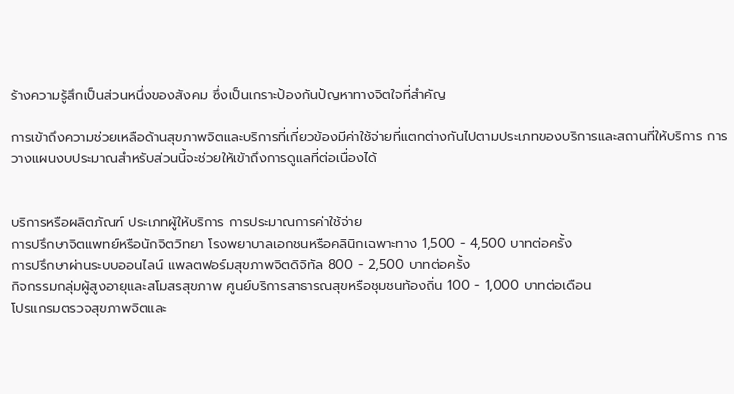ร้างความรู้สึกเป็นส่วนหนึ่งของสังคม ซึ่งเป็นเกราะป้องกันปัญหาทางจิตใจที่สำคัญ

การเข้าถึงความช่วยเหลือด้านสุขภาพจิตและบริการที่เกี่ยวข้องมีค่าใช้จ่ายที่แตกต่างกันไปตามประเภทของบริการและสถานที่ให้บริการ การวางแผนงบประมาณสำหรับส่วนนี้จะช่วยให้เข้าถึงการดูแลที่ต่อเนื่องได้


บริการหรือผลิตภัณฑ์ ประเภทผู้ให้บริการ การประมาณการค่าใช้จ่าย
การปรึกษาจิตแพทย์หรือนักจิตวิทยา โรงพยาบาลเอกชนหรือคลินิกเฉพาะทาง 1,500 - 4,500 บาทต่อครั้ง
การปรึกษาผ่านระบบออนไลน์ แพลตฟอร์มสุขภาพจิตดิจิทัล 800 - 2,500 บาทต่อครั้ง
กิจกรรมกลุ่มผู้สูงอายุและสโมสรสุขภาพ ศูนย์บริการสาธารณสุขหรือชุมชนท้องถิ่น 100 - 1,000 บาทต่อเดือน
โปรแกรมตรวจสุขภาพจิตและ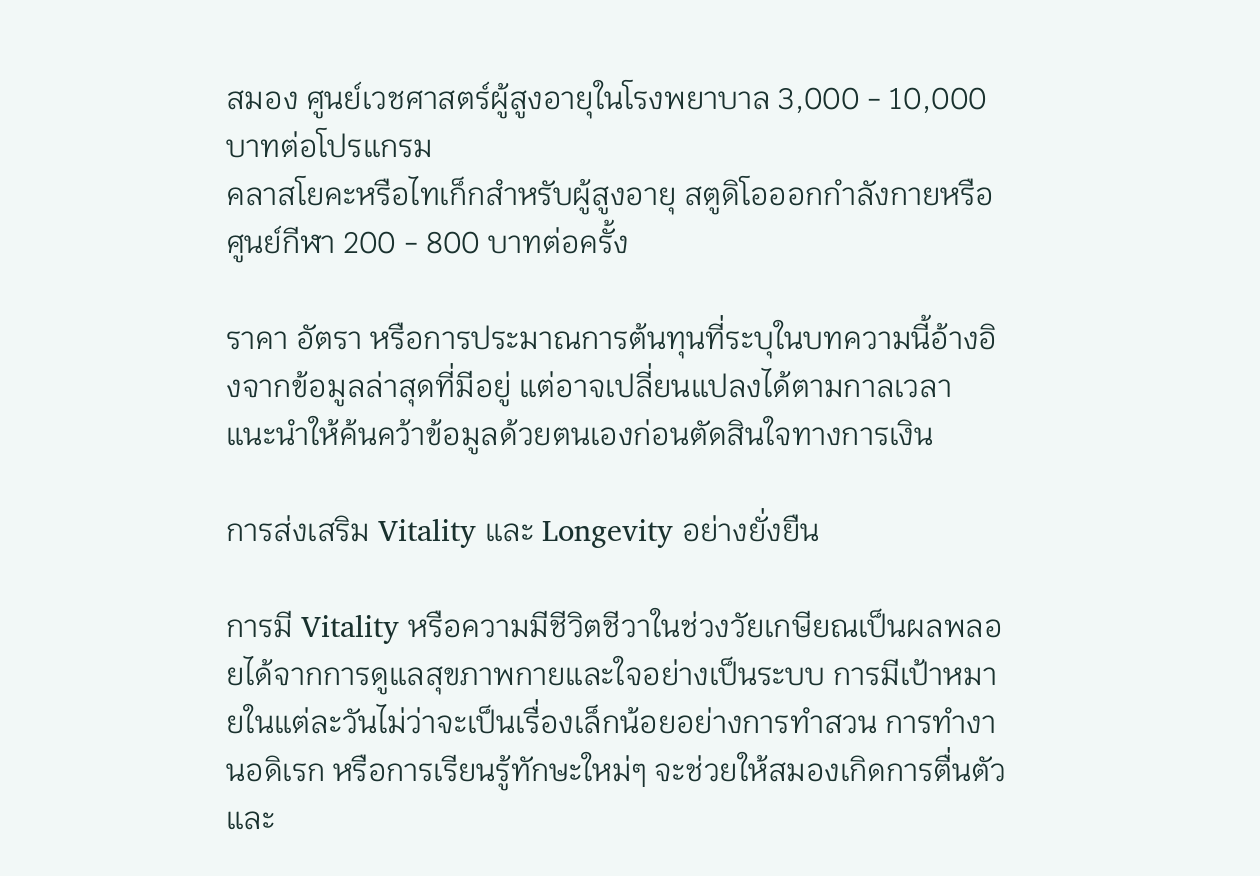สมอง ศูนย์เวชศาสตร์ผู้สูงอายุในโรงพยาบาล 3,000 - 10,000 บาทต่อโปรแกรม
คลาสโยคะหรือไทเก็กสำหรับผู้สูงอายุ สตูดิโอออกกำลังกายหรือศูนย์กีฬา 200 - 800 บาทต่อครั้ง

ราคา อัตรา หรือการประมาณการต้นทุนที่ระบุในบทความนี้อ้างอิงจากข้อมูลล่าสุดที่มีอยู่ แต่อาจเปลี่ยนแปลงได้ตามกาลเวลา แนะนำให้ค้นคว้าข้อมูลด้วยตนเองก่อนตัดสินใจทางการเงิน

การส่งเสริม Vitality และ Longevity อย่างยั่งยืน

การมี Vitality หรือความมีชีวิตชีวาในช่วงวัยเกษียณเป็นผลพลอยได้จากการดูแลสุขภาพกายและใจอย่างเป็นระบบ การมีเป้าหมายในแต่ละวันไม่ว่าจะเป็นเรื่องเล็กน้อยอย่างการทำสวน การทำงานอดิเรก หรือการเรียนรู้ทักษะใหม่ๆ จะช่วยให้สมองเกิดการตื่นตัวและ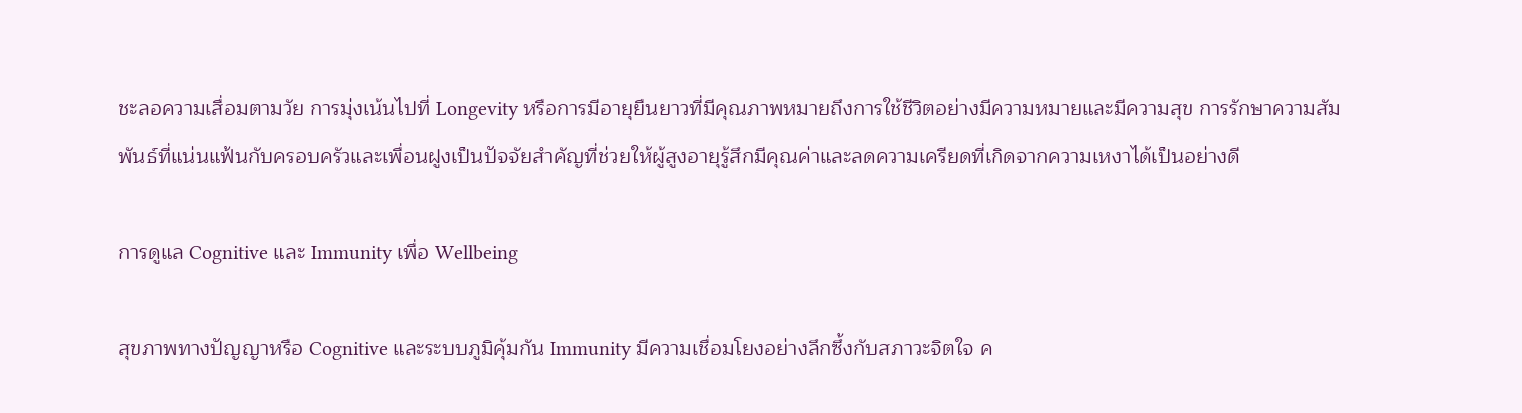ชะลอความเสื่อมตามวัย การมุ่งเน้นไปที่ Longevity หรือการมีอายุยืนยาวที่มีคุณภาพหมายถึงการใช้ชีวิตอย่างมีความหมายและมีความสุข การรักษาความสัมพันธ์ที่แน่นแฟ้นกับครอบครัวและเพื่อนฝูงเป็นปัจจัยสำคัญที่ช่วยให้ผู้สูงอายุรู้สึกมีคุณค่าและลดความเครียดที่เกิดจากความเหงาได้เป็นอย่างดี

การดูแล Cognitive และ Immunity เพื่อ Wellbeing

สุขภาพทางปัญญาหรือ Cognitive และระบบภูมิคุ้มกัน Immunity มีความเชื่อมโยงอย่างลึกซึ้งกับสภาวะจิตใจ ค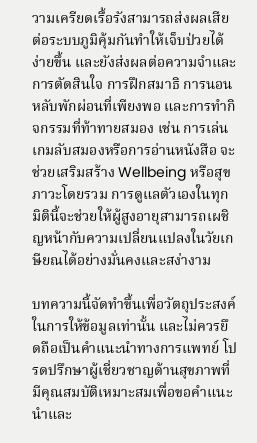วามเครียดเรื้อรังสามารถส่งผลเสียต่อระบบภูมิคุ้มกันทำให้เจ็บป่วยได้ง่ายขึ้น และยังส่งผลต่อความจำและการตัดสินใจ การฝึกสมาธิ การนอนหลับพักผ่อนที่เพียงพอ และการทำกิจกรรมที่ท้าทายสมอง เช่น การเล่นเกมลับสมองหรือการอ่านหนังสือ จะช่วยเสริมสร้าง Wellbeing หรือสุขภาวะโดยรวม การดูแลตัวเองในทุกมิตินี้จะช่วยให้ผู้สูงอายุสามารถเผชิญหน้ากับความเปลี่ยนแปลงในวัยเกษียณได้อย่างมั่นคงและสง่างาม

บทความนี้จัดทำขึ้นเพื่อวัตถุประสงค์ในการให้ข้อมูลเท่านั้น และไม่ควรยึดถือเป็นคำแนะนำทางการแพทย์ โปรดปรึกษาผู้เชี่ยวชาญด้านสุขภาพที่มีคุณสมบัติเหมาะสมเพื่อขอคำแนะนำและ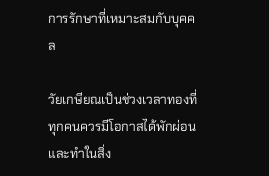การรักษาที่เหมาะสมกับบุคคล

วัยเกษียณเป็นช่วงเวลาทองที่ทุกคนควรมีโอกาสได้พักผ่อนและทำในสิ่ง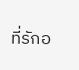ที่รักอ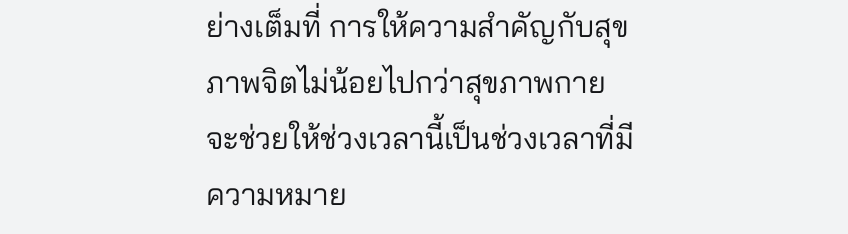ย่างเต็มที่ การให้ความสำคัญกับสุขภาพจิตไม่น้อยไปกว่าสุขภาพกายจะช่วยให้ช่วงเวลานี้เป็นช่วงเวลาที่มีความหมาย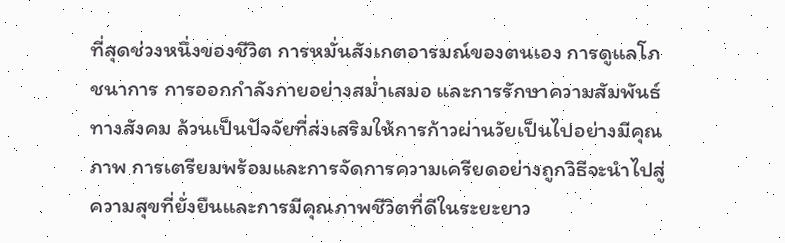ที่สุดช่วงหนึ่งของชีวิต การหมั่นสังเกตอารมณ์ของตนเอง การดูแลโภชนาการ การออกกำลังกายอย่างสม่ำเสมอ และการรักษาความสัมพันธ์ทางสังคม ล้วนเป็นปัจจัยที่ส่งเสริมให้การก้าวผ่านวัยเป็นไปอย่างมีคุณภาพ การเตรียมพร้อมและการจัดการความเครียดอย่างถูกวิธีจะนำไปสู่ความสุขที่ยั่งยืนและการมีคุณภาพชีวิตที่ดีในระยะยาว